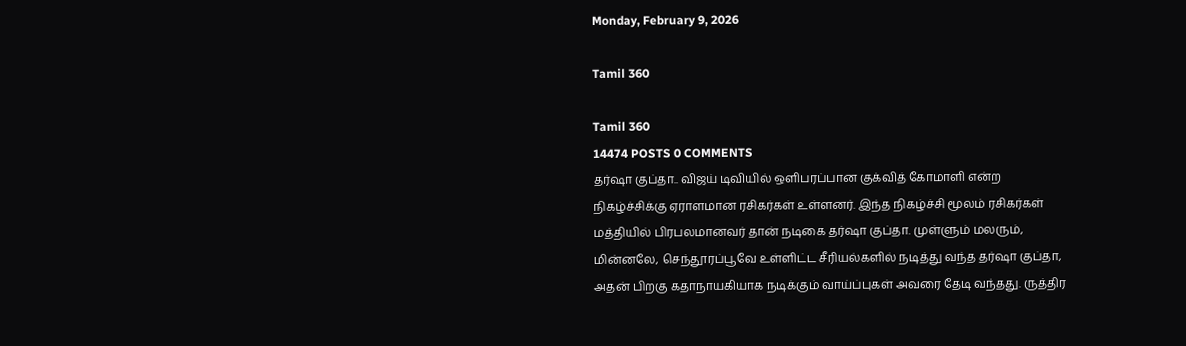Monday, February 9, 2026

Tamil 360

Tamil 360
14474 POSTS 0 COMMENTS
தர்ஷா குப்தா.. விஜய் டிவியில் ஒளிபரப்பான குக்வித் கோமாளி என்ற நிகழ்ச்சிக்கு ஏராளமான ரசிகர்கள் உள்ளனர். இந்த நிகழ்ச்சி மூலம் ரசிகர்கள் மத்தியில் பிரபலமானவர் தான் நடிகை தர்ஷா குப்தா. முள்ளும் மலரும், மின்னலே, செந்தூரப்பூவே உள்ளிட்ட சீரியல்களில் நடித்து வந்த தர்ஷா குப்தா, அதன் பிறகு கதாநாயகியாக நடிக்கும் வாய்ப்புகள் அவரை தேடி வந்தது. ருத்திர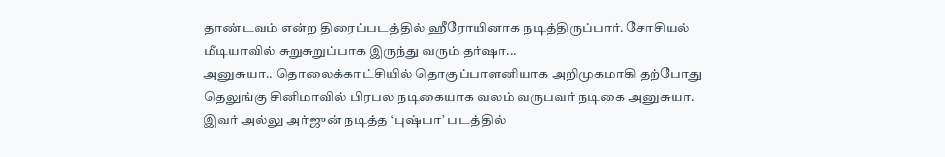தாண்டவம் என்ற திரைப்படத்தில் ஹீரோயினாக நடித்திருப்பார். சோசியல் மீடியாவில் சுறுசுறுப்பாக இருந்து வரும் தர்ஷா...
அனுசுயா.. தொலைக்காட்சியில் தொகுப்பாளனியாக அறிமுகமாகி தற்போது தெலுங்கு சினிமாவில் பிரபல நடிகையாக வலம் வருபவர் நடிகை அனுசுயா. இவர் அல்லு அர்ஜுன் நடித்த ‘புஷ்பா’ படத்தில்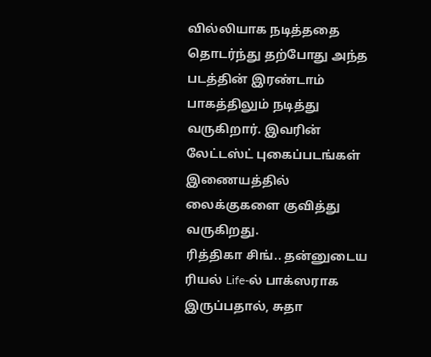வில்லியாக நடித்ததை தொடர்ந்து தற்போது அந்த படத்தின் இரண்டாம் பாகத்திலும் நடித்து வருகிறார். இவரின் லேட்டஸ்ட் புகைப்படங்கள் இணையத்தில் லைக்குகளை குவித்து வருகிறது.
ரித்திகா சிங்.. தன்னுடைய ரியல் Life-ல் பாக்ஸராக இருப்பதால், சுதா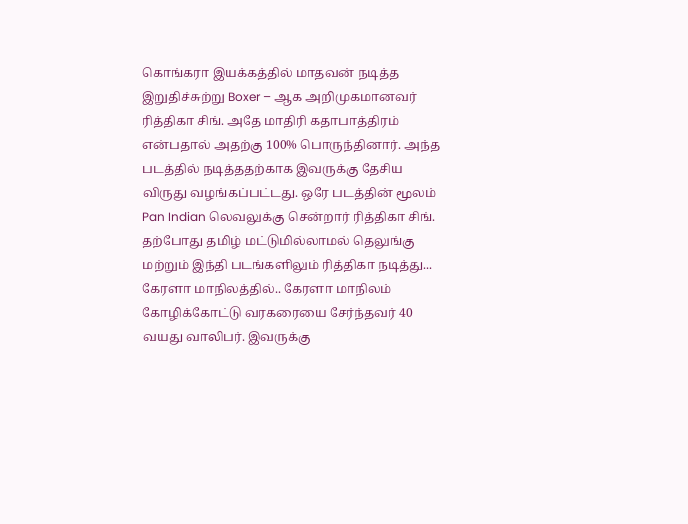கொங்கரா இயக்கத்தில் மாதவன் நடித்த இறுதிச்சுற்று Boxer – ஆக அறிமுகமானவர் ரித்திகா சிங். அதே மாதிரி கதாபாத்திரம் என்பதால் அதற்கு 100% பொருந்தினார். அந்த படத்தில் நடித்ததற்காக இவருக்கு தேசிய விருது வழங்கப்பட்டது. ஒரே படத்தின் மூலம் Pan Indian லெவலுக்கு சென்றார் ரித்திகா சிங். தற்போது தமிழ் மட்டுமில்லாமல் தெலுங்கு மற்றும் இந்தி படங்களிலும் ரித்திகா நடித்து...
கேரளா மாநிலத்தில்.. கேரளா மாநிலம் கோழிக்கோட்டு வரகரையை சேர்ந்தவர் 40 வயது வாலிபர். இவருக்கு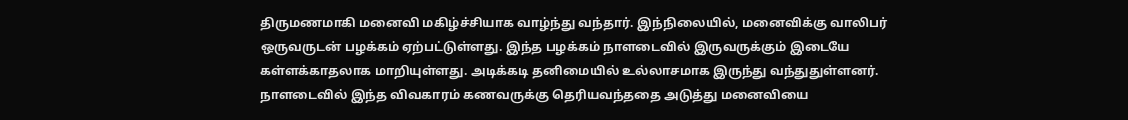திருமணமாகி மனைவி மகிழ்ச்சியாக வாழ்ந்து வந்தார். இந்நிலையில், மனைவிக்கு வாலிபர் ஒருவருடன் பழக்கம் ஏற்பட்டுள்ளது. இந்த பழக்கம் நாளடைவில் இருவருக்கும் இடையே கள்ளக்காதலாக மாறியுள்ளது. அடிக்கடி தனிமையில் உல்லாசமாக இருந்து வந்துதுள்ளனர். நாளடைவில் இந்த விவகாரம் கணவருக்கு தெரியவந்ததை அடுத்து மனைவியை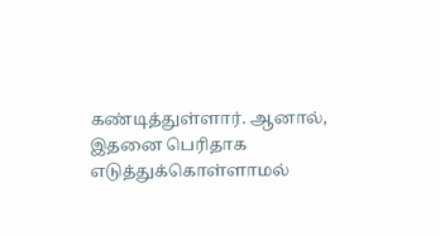கண்டித்துள்ளார். ஆனால், இதனை பெரிதாக எடுத்துக்கொள்ளாமல்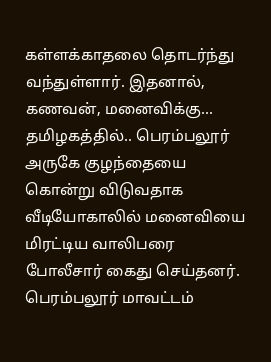கள்ளக்காதலை தொடர்ந்து வந்துள்ளார். இதனால், கணவன், மனைவிக்கு...
தமிழகத்தில்.. பெரம்பலூர் அருகே குழந்தையை கொன்று விடுவதாக வீடியோகாலில் மனைவியை மிரட்டிய வாலிபரை போலீசார் கைது செய்தனர். பெரம்பலூர் மாவட்டம்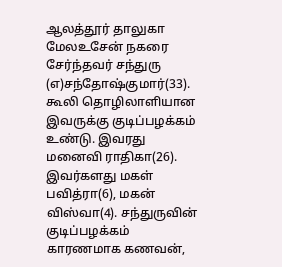ஆலத்தூர் தாலுகா மேலஉசேன் நகரை சேர்ந்தவர் சந்துரு (எ)சந்தோஷ்குமார்(33). கூலி தொழிலாளியான இவருக்கு குடிப்பழக்கம் உண்டு. இவரது மனைவி ராதிகா(26). இவர்களது மகள் பவித்ரா(6), மகன் விஸ்வா(4). சந்துருவின் குடிப்பழக்கம் காரணமாக கணவன்,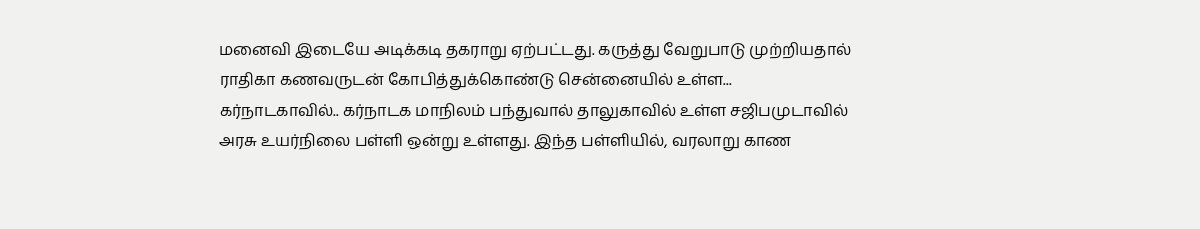மனைவி இடையே அடிக்கடி தகராறு ஏற்பட்டது. கருத்து வேறுபாடு முற்றியதால் ராதிகா கணவருடன் கோபித்துக்கொண்டு சென்னையில் உள்ள...
கர்நாடகாவில்.. கர்நாடக மாநிலம் பந்துவால் தாலுகாவில் உள்ள சஜிபமுடாவில் அரசு உயர்நிலை பள்ளி ஒன்று உள்ளது. இந்த பள்ளியில், வரலாறு காண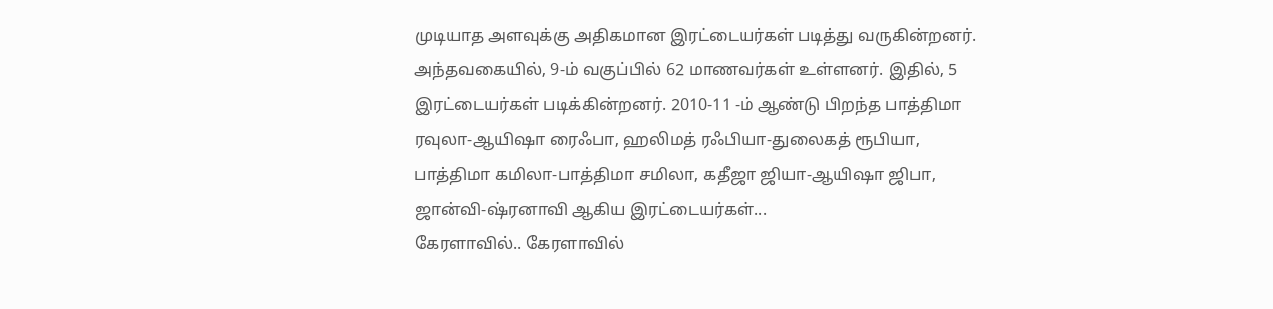முடியாத அளவுக்கு அதிகமான இரட்டையர்கள் படித்து வருகின்றனர். அந்தவகையில், 9-ம் வகுப்பில் 62 மாணவர்கள் உள்ளனர். இதில், 5 இரட்டையர்கள் படிக்கின்றனர். 2010-11 -ம் ஆண்டு பிறந்த பாத்திமா ரவுலா-ஆயிஷா ரைஃபா, ஹலிமத் ரஃபியா-துலைகத் ரூபியா, பாத்திமா கமிலா-பாத்திமா சமிலா, கதீஜா ஜியா-ஆயிஷா ஜிபா, ஜான்வி-ஷ்ரனாவி ஆகிய இரட்டையர்கள்...
கேரளாவில்.. கேரளாவில்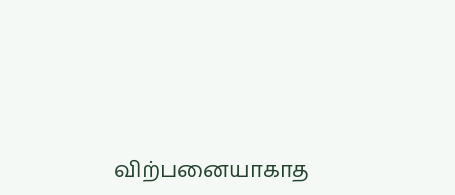விற்பனையாகாத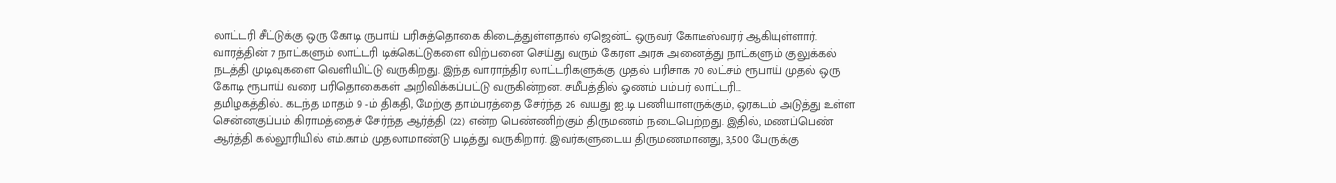லாட்டரி சீட்டுக்கு ஒரு கோடி ருபாய் பரிசுத்தொகை கிடைத்துள்ளதால் ஏஜென்ட் ஒருவர் கோடீஸ்வரர் ஆகியுள்ளார். வாரத்தின் 7 நாட்களும் லாட்டரி டிக்கெட்டுகளை விற்பனை செய்து வரும் கேரள அரசு அனைத்து நாட்களும் குலுக்கல் நடத்தி முடிவுகளை வெளியிட்டு வருகிறது. இந்த வாராந்திர லாட்டரிகளுக்கு முதல் பரிசாக 70 லட்சம் ரூபாய் முதல் ஒரு கோடி ரூபாய் வரை பரிதொகைகள் அறிவிக்கப்பட்டு வருகின்றன. சமீபத்தில் ஓணம் பம்பர் லாட்டரி...
தமிழகத்தில்.. கடந்த மாதம் 9 -ம் திகதி, மேற்கு தாம்பரத்தை சேர்ந்த 26 வயது ஐ.டி பணியாளருக்கும், ஒரகடம் அடுத்து உள்ள சென்னகுப்பம் கிராமத்தைச் சேர்ந்த ஆர்த்தி (22) என்ற பெண்ணிற்கும் திருமணம் நடைபெற்றது. இதில், மணப்பெண் ஆர்த்தி கல்லூரியில் எம்.காம் முதலாமாண்டு படித்து வருகிறார். இவர்களுடைய திருமணமானது, 3,500 பேருக்கு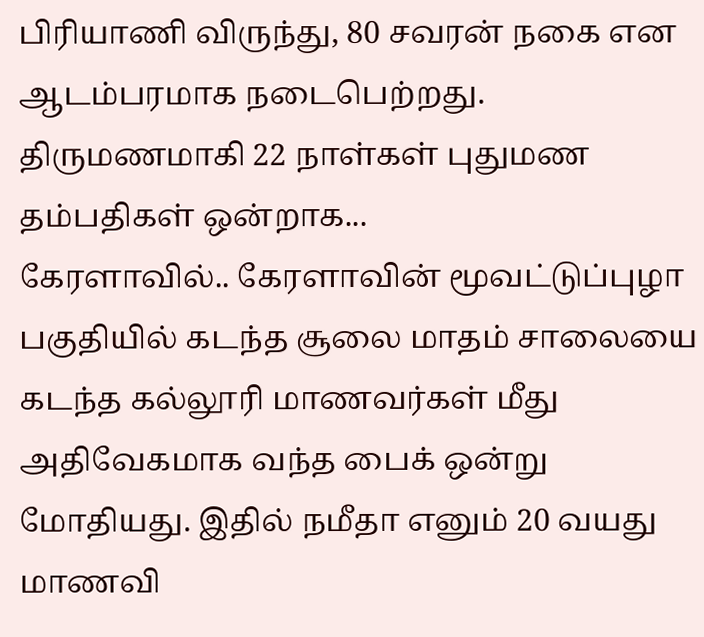பிரியாணி விருந்து, 80 சவரன் நகை என ஆடம்பரமாக நடைபெற்றது. திருமணமாகி 22 நாள்கள் புதுமண தம்பதிகள் ஒன்றாக...
கேரளாவில்.. கேரளாவின் மூவட்டுப்புழா பகுதியில் கடந்த சூலை மாதம் சாலையை கடந்த கல்லூரி மாணவர்கள் மீது அதிவேகமாக வந்த பைக் ஒன்று மோதியது. இதில் நமீதா எனும் 20 வயது மாணவி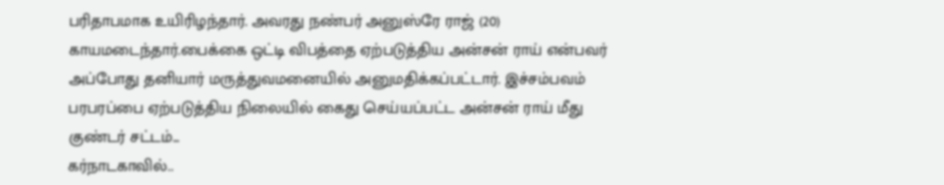பரிதாபமாக உயிரிழந்தார். அவரது நண்பர் அனுஸ்ரே ராஜ் (20) காயமடைந்தார்.பைக்கை ஒட்டி விபத்தை ஏற்படுத்திய அன்சன் ராய் என்பவர் அப்போது தனியார் மருத்துவமனையில் அனுமதிக்கப்பட்டார். இச்சம்பவம் பரபரப்பை ஏற்படுத்திய நிலையில் கைது செய்யப்பட்ட அன்சன் ராய் மீது குண்டர் சட்டம்...
கர்நாடகாவில்..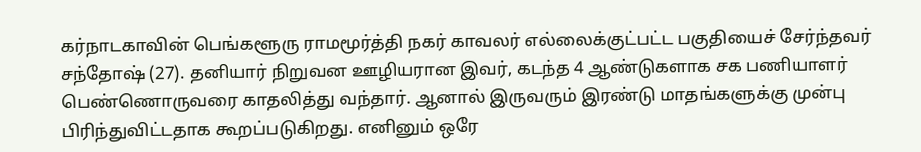கர்நாடகாவின் பெங்களூரு ராமமூர்த்தி நகர் காவலர் எல்லைக்குட்பட்ட பகுதியைச் சேர்ந்தவர் சந்தோஷ் (27). தனியார் நிறுவன ஊழியரான இவர், கடந்த 4 ஆண்டுகளாக சக பணியாளர் பெண்ணொருவரை காதலித்து வந்தார். ஆனால் இருவரும் இரண்டு மாதங்களுக்கு முன்பு பிரிந்துவிட்டதாக கூறப்படுகிறது. எனினும் ஒரே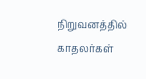நிறுவனத்தில் காதலர்கள்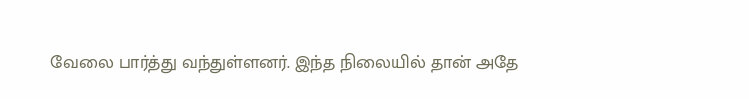வேலை பார்த்து வந்துள்ளனர். இந்த நிலையில் தான் அதே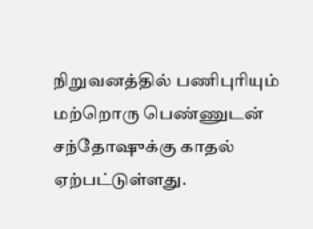நிறுவனத்தில் பணிபுரியும் மற்றொரு பெண்ணுடன் சந்தோஷுக்கு காதல் ஏற்பட்டுள்ளது.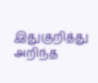இதுகுறித்து அறிந்த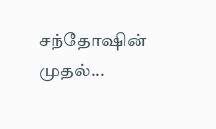சந்தோஷின் முதல்...